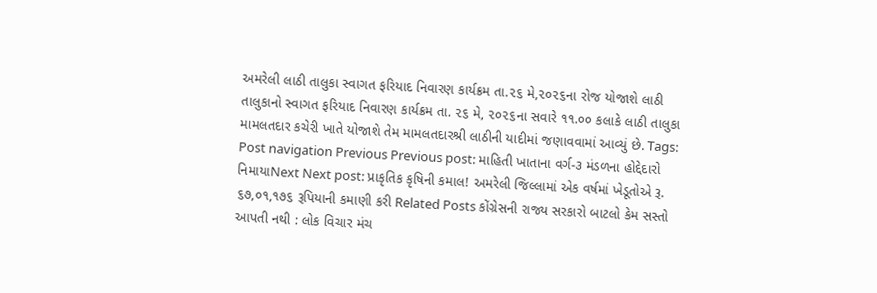અમરેલી લાઠી તાલુકા સ્વાગત ફરિયાદ નિવારણ કાર્યક્રમ તા.૨૬ મે,૨૦૨૬ના રોજ યોજાશે લાઠી તાલુકાનો સ્વાગત ફરિયાદ નિવારણ કાર્યક્રમ તા. ૨૬ મે, ૨૦૨૬ના સવારે ૧૧.૦૦ કલાકે લાઠી તાલુકા મામલતદાર કચેરી ખાતે યોજાશે તેમ મામલતદારશ્રી લાઠીની યાદીમાં જણાવવામાં આવ્યું છે. Tags: Post navigation Previous Previous post: માહિતી ખાતાના વર્ગ-૩ મંડળના હોદ્દેદારો નિમાયાNext Next post: પ્રાકૃતિક કૃષિની કમાલ! અમરેલી જિલ્લામાં એક વર્ષમાં ખેડૂતોએ રૂ. ૬૭,૦૧,૧૭૬ રૂપિયાની કમાણી કરી Related Posts કોંગ્રેસની રાજ્ય સરકારો બાટલો કેમ સસ્તો આપતી નથી : લોક વિચાર મંચ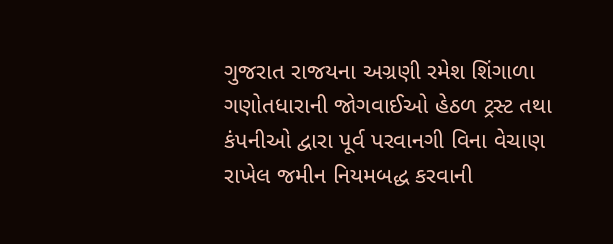ગુજરાત રાજયના અગ્રણી રમેશ શિંગાળા ગણોતધારાની જોગવાઈઓ હેઠળ ટ્રસ્ટ તથા કંપનીઓ દ્વારા પૂર્વ પરવાનગી વિના વેચાણ રાખેલ જમીન નિયમબદ્ધ કરવાની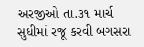અરજીઓ તા.૩૧ માર્ચ સુધીમાં રજૂ કરવી બગસરા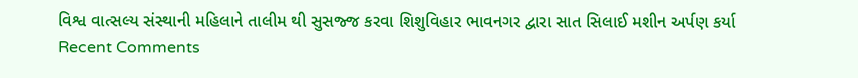વિશ્વ વાત્સલ્ય સંસ્થાની મહિલાને તાલીમ થી સુસજ્જ કરવા શિશુવિહાર ભાવનગર દ્વારા સાત સિલાઈ મશીન અર્પણ કર્યા
Recent Comments